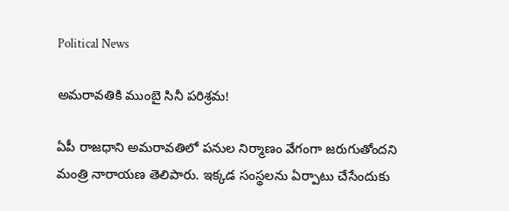Political News

అమ‌రావ‌తికి ముంబై సినీ ప‌రిశ్ర‌మ‌!

ఏపీ రాజ‌ధాని అమ‌రావ‌తిలో ప‌నుల నిర్మాణం వేగంగా జ‌రుగుతోంద‌ని మంత్రి నారాయ‌ణ తెలిపారు. ఇక్క‌డ సంస్థ‌ల‌ను ఏర్పాటు చేసేందుకు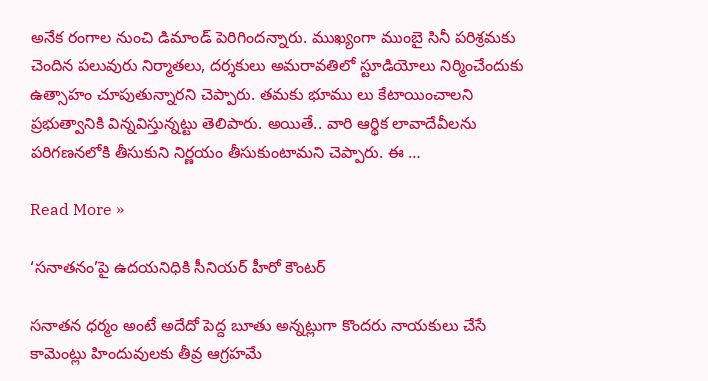అనేక రంగాల నుంచి డిమాండ్ పెరిగింద‌న్నారు. ముఖ్యంగా ముంబై సినీ ప‌రిశ్ర‌మ‌కు చెందిన ప‌లువురు నిర్మాత‌లు, ద‌ర్శ‌కులు అమరావ‌తిలో స్టూడియోలు నిర్మించేందుకు ఉత్సాహం చూపుతున్నార‌ని చెప్పారు. త‌మ‌కు భూము లు కేటాయించాల‌ని ప్ర‌భుత్వానికి విన్న‌విస్తున్న‌ట్టు తెలిపారు. అయితే.. వారి ఆర్థిక లావాదేవీల‌ను ప‌రిగ‌ణ‌న‌లోకి తీసుకుని నిర్ణ‌యం తీసుకుంటామ‌ని చెప్పారు. ఈ …

Read More »

‘సనాతనం’పై ఉదయనిధికి సీనియర్ హీరో కౌంటర్

సనాతన ధర్మం అంటే అదేదో పెద్ద బూతు అన్నట్లుగా కొందరు నాయకులు చేసే కామెంట్లు హిందువులకు తీవ్ర ఆగ్రహమే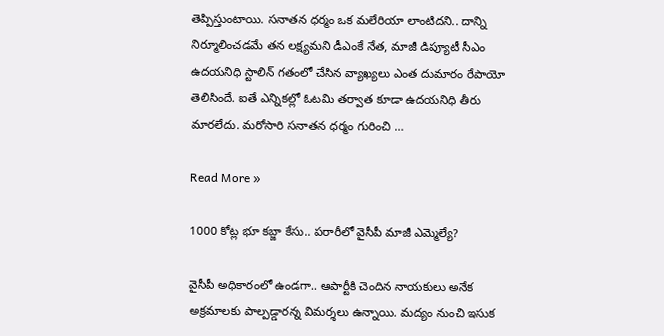తెప్పిస్తుంటాయి. సనాతన ధర్మం ఒక మలేరియా లాంటిదని.. దాన్ని నిర్మూలించడమే తన లక్ష్యమని డీఎంకే నేత, మాజీ డిప్యూటీ సీఎం ఉదయనిధి స్టాలిన్ గతంలో చేసిన వ్యాఖ్యలు ఎంత దుమారం రేపాయో తెలిసిందే. ఐతే ఎన్నికల్లో ఓటమి తర్వాత కూడా ఉదయనిధి తీరు మారలేదు. మరోసారి సనాతన ధర్మం గురించి …

Read More »

1000 కోట్ల భూ క‌బ్జా కేసు.. ప‌రారీలో వైసీపీ మాజీ ఎమ్మెల్యే?

వైసీపీ అధికారంలో ఉండ‌గా.. ఆపార్టీకి చెందిన నాయ‌కులు అనేక అక్ర‌మాల‌కు పాల్ప‌డ్డార‌న్న విమ‌ర్శ‌లు ఉన్నాయి. మద్యం నుంచి ఇసుక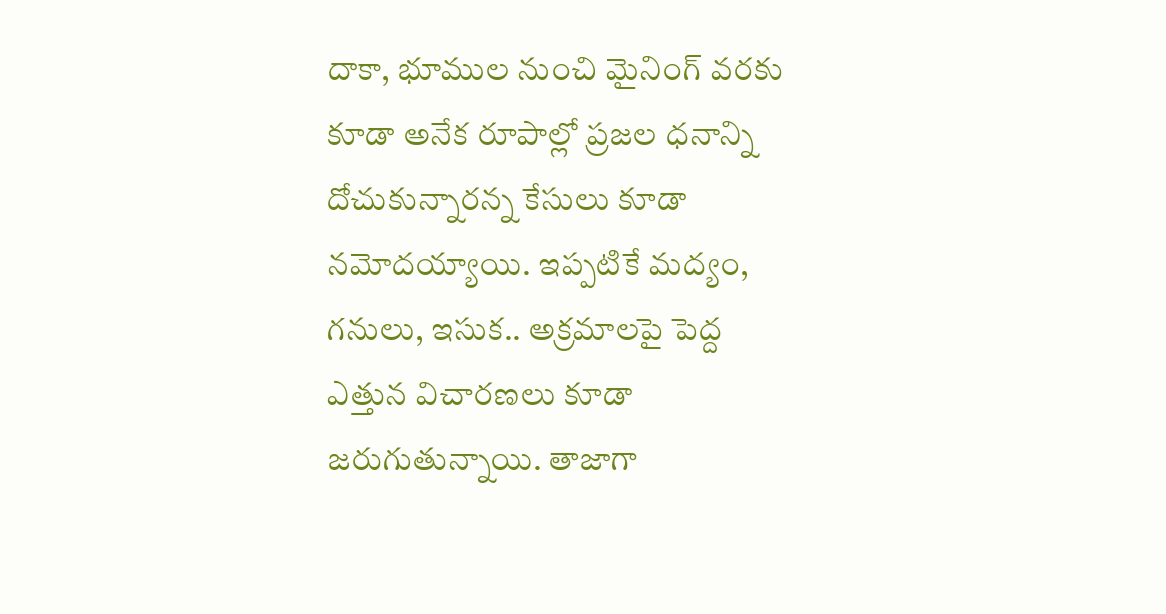దాకా, భూముల నుంచి మైనింగ్ వ‌ర‌కు కూడా అనేక రూపాల్లో ప్ర‌జ‌ల ధ‌నాన్ని దోచుకున్నార‌న్న కేసులు కూడా న‌మోద‌య్యాయి. ఇప్ప‌టికే మ‌ద్యం, గ‌నులు, ఇసుక‌.. అక్ర‌మాల‌పై పెద్ద ఎత్తున విచార‌ణలు కూడా జ‌రుగుతున్నాయి. తాజాగా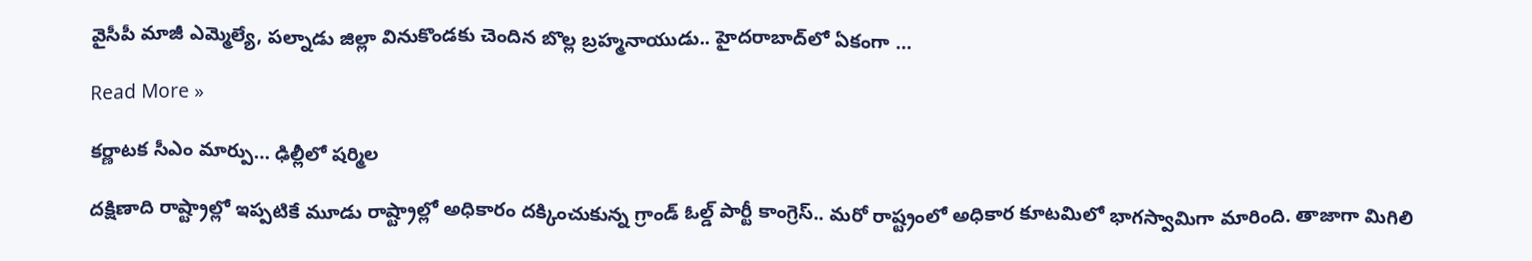వైసీపీ మాజీ ఎమ్మెల్యే, ప‌ల్నాడు జిల్లా వినుకొండ‌కు చెందిన బొల్ల బ్ర‌హ్మ‌నాయుడు.. హైద‌రాబాద్‌లో ఏకంగా …

Read More »

కర్ణాటక సీఎం మార్పు… ఢిల్లీలో షర్మిల

దక్షిణాది రాష్ట్రాల్లో ఇప్పటికే మూడు రాష్ట్రాల్లో అధికారం దక్కించుకున్న గ్రాండ్ ఓల్డ్ పార్టీ కాంగ్రెస్.. మరో రాష్ట్రంలో అధికార కూటమిలో భాగస్వామిగా మారింది. తాజాగా మిగిలి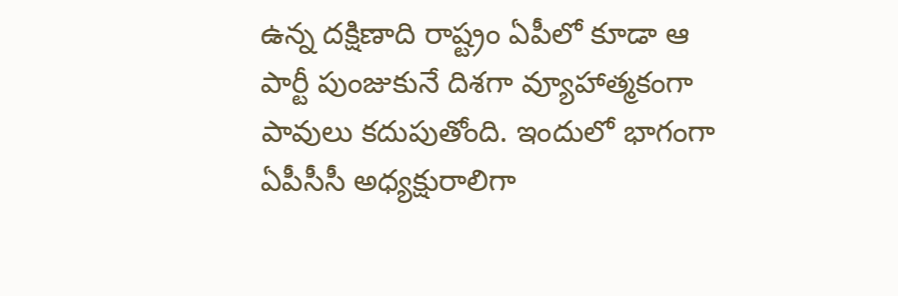ఉన్న దక్షిణాది రాష్ట్రం ఏపీలో కూడా ఆ పార్టీ పుంజుకునే దిశగా వ్యూహాత్మకంగా పావులు కదుపుతోంది. ఇందులో భాగంగా ఏపీసీసీ అధ్యక్షురాలిగా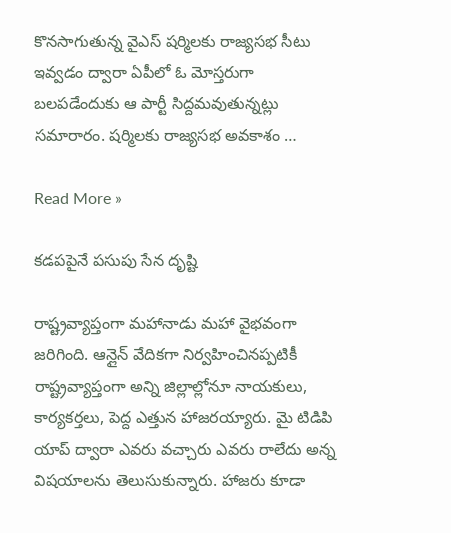కొనసాగుతున్న వైఎస్ షర్మిలకు రాజ్యసభ సీటు ఇవ్వడం ద్వారా ఏపీలో ఓ మోస్తరుగా బలపడేందుకు ఆ పార్టీ సిద్దమవుతున్నట్లు సమారారం. షర్మిలకు రాజ్యసభ అవకాశం …

Read More »

క‌డ‌ప‌పైనే పసుపు సేన దృష్టి

రాష్ట్రవ్యాప్తంగా మహానాడు మహా వైభవంగా జరిగింది. ఆన్లైన్ వేదికగా నిర్వహించినప్పటికీ రాష్ట్రవ్యాప్తంగా అన్ని జిల్లాల్లోనూ నాయకులు, కార్యకర్తలు, పెద్ద ఎత్తున హాజరయ్యారు. మై టిడిపి యాప్ ద్వారా ఎవరు వచ్చారు ఎవరు రాలేదు అన్న విషయాలను తెలుసుకున్నారు. హాజరు కూడా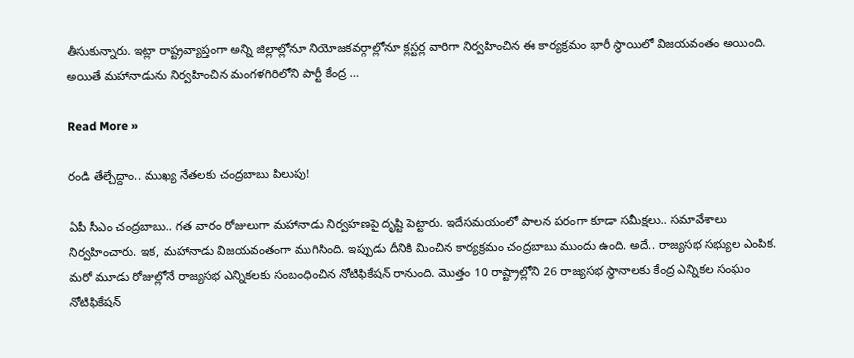తీసుకున్నారు. ఇట్లా రాష్ట్రవ్యాప్తంగా అన్ని జిల్లాల్లోనూ నియోజకవర్గాల్లోనూ క్లస్టర్ల వారిగా నిర్వహించిన ఈ కార్యక్రమం భారీ స్థాయిలో విజయవంతం అయింది. అయితే మహానాడును నిర్వహించిన మంగళగిరిలోని పార్టీ కేంద్ర …

Read More »

రండి తేల్చేద్దాం.. ముఖ్య నేత‌ల‌కు చంద్ర‌బాబు పిలుపు!

ఏపీ సీఎం చంద్ర‌బాబు.. గ‌త వారం రోజులుగా మ‌హానాడు నిర్వ‌హ‌ణ‌పై దృష్టి పెట్టారు. ఇదేస‌మ‌యంలో పాల‌న ప‌రంగా కూడా స‌మీక్ష‌లు.. స‌మావేశాలు నిర్వ‌హించారు. ఇక‌, మ‌హానాడు విజ‌య‌వంతంగా ముగిసింది. ఇప్పుడు దీనికి మించిన కార్య‌క్ర‌మం చంద్ర‌బాబు ముందు ఉంది. అదే.. రాజ్య‌స‌భ స‌భ్యుల ఎంపిక‌. మ‌రో మూడు రోజుల్లోనే రాజ్య‌స‌భ ఎన్నిక‌ల‌కు సంబంధించిన నోటిఫికేష‌న్ రానుంది. మొత్తం 10 రాష్ట్రాల్లోని 26 రాజ్య‌స‌భ స్థానాల‌కు కేంద్ర ఎన్నిక‌ల సంఘం నోటిఫికేష‌న్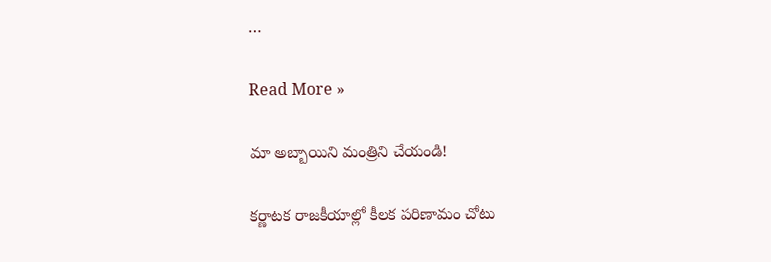…

Read More »

మా అబ్బాయిని మంత్రిని చేయండి!

క‌ర్ణాట‌క రాజ‌కీయాల్లో కీల‌క ప‌రిణామం చోటు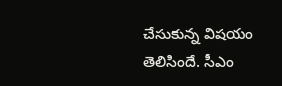చేసుకున్న విష‌యం తెలిసిందే. సీఎం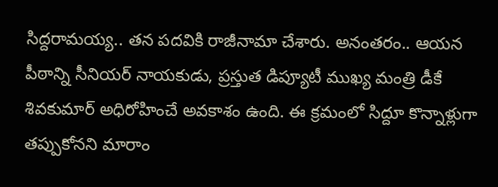సిద్ద‌రామ‌య్య‌.. త‌న ప‌ద‌వికి రాజీనామా చేశారు. అనంత‌రం.. ఆయ‌న పీఠాన్ని సీనియ‌ర్ నాయ‌కుడు, ప్ర‌స్తుత డిప్యూటీ ముఖ్య మంత్రి డీకే శివకుమార్ అధిరోహించే అవ‌కాశం ఉంది. ఈ క్ర‌మంలో సిద్దూ కొన్నాళ్లుగా త‌ప్పుకోన‌ని మారాం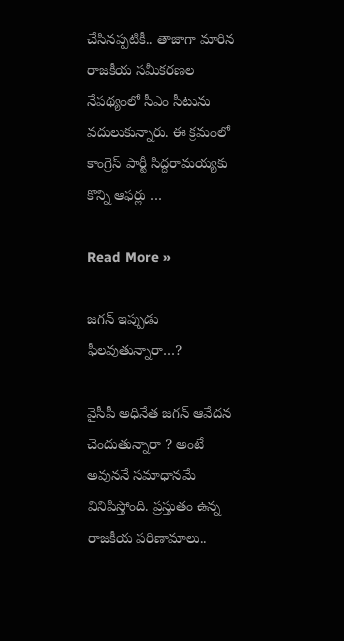చేసిన‌ప్ప‌టికీ.. తాజాగా మారిన రాజ‌కీయ స‌మీక‌ర‌ణ‌ల నేప‌థ్యంలో సీఎం సీటును వ‌దులుకున్నారు. ఈ క్ర‌మంలో కాంగ్రెస్ పార్టీ సిద్ద‌రామ‌య్య‌కు కొన్ని ఆఫ‌ర్లు …

Read More »

జ‌గ‌న్ ఇప్పుడు ఫీల‌వుతున్నారా…?

వైసీపీ అధినేత జగన్ ఆవేదన చెందుతున్నారా ? అంటే అవున‌నే స‌మాధాన‌మే వినిపిస్తోంది. ప్రస్తుతం ఉన్న రాజకీయ పరిణామాలు..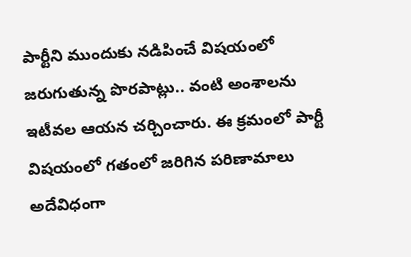పార్టీని ముందుకు నడిపించే విషయంలో జరుగుతున్న పొరపాట్లు.. వంటి అంశాలను ఇటీవల ఆయన చర్చించారు. ఈ క్రమంలో పార్టీ విషయంలో గతంలో జరిగిన పరిణామాలు అదేవిధంగా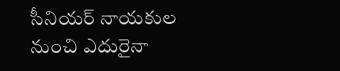సీనియర్ నాయకుల నుంచి ఎదురైనా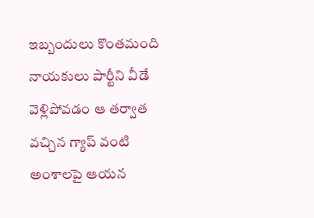ఇబ్బందులు కొంతమంది నాయకులు పార్టీని వీడే వెళ్లిపోవడం ఆ తర్వాత వచ్చిన గ్యాప్ వంటి అంశాలపై ఆయన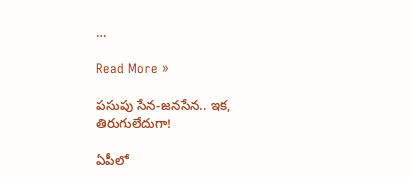…

Read More »

ప‌సుపు సేన‌-జ‌న‌సేన‌.. ఇక‌, తిరుగులేదుగా!

ఏపీలో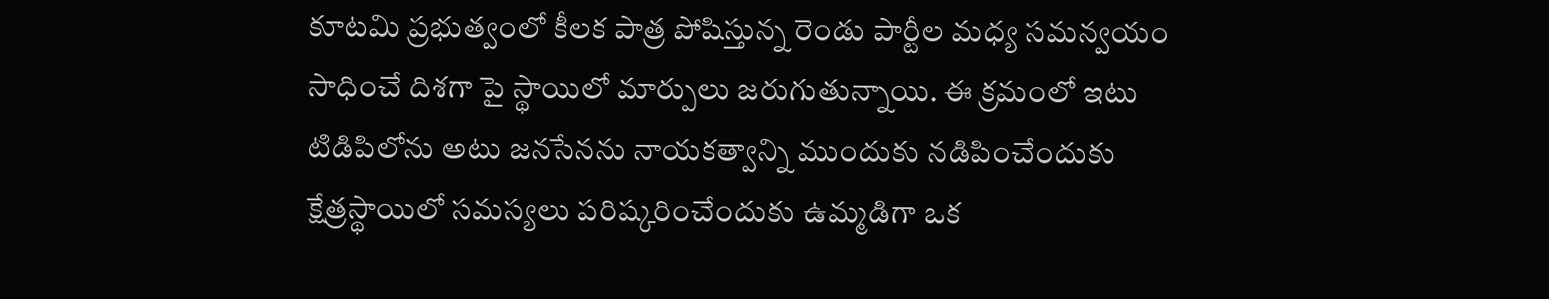కూటమి ప్రభుత్వంలో కీలక పాత్ర పోషిస్తున్న రెండు పార్టీల మధ్య సమన్వయం సాధించే దిశగా పై స్థాయిలో మార్పులు జరుగుతున్నాయి. ఈ క్రమంలో ఇటు టిడిపిలోను అటు జనసేనను నాయకత్వాన్ని ముందుకు నడిపించేందుకు క్షేత్రస్థాయిలో సమస్యలు పరిష్కరించేందుకు ఉమ్మడిగా ఒక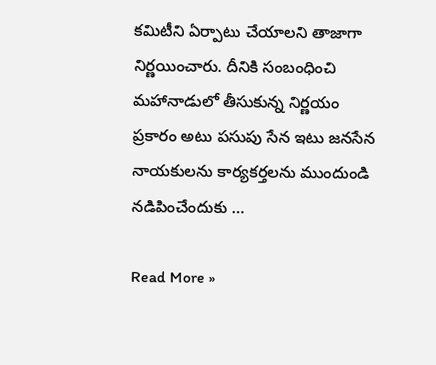కమిటీని ఏర్పాటు చేయాలని తాజాగా నిర్ణయించారు. దీనికి సంబంధించి మహానాడులో తీసుకున్న నిర్ణయం ప్రకారం అటు పసుపు సేన ఇటు జనసేన నాయకులను కార్యకర్తలను ముందుండి నడిపించేందుకు …

Read More »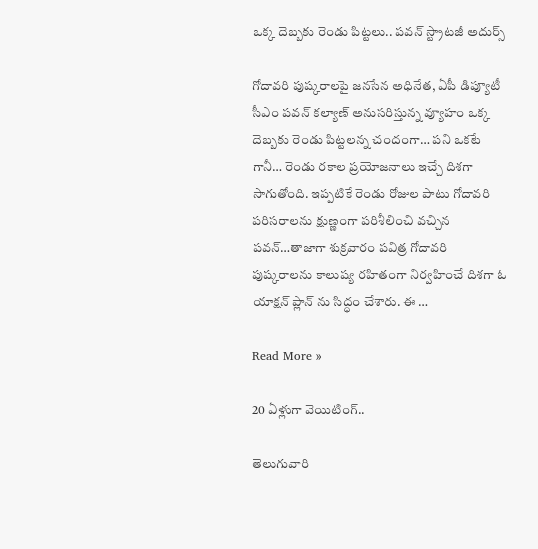ఒక్క దెబ్బకు రెండు పిట్టలు.. పవన్ స్ట్రాటజీ అదుర్స్

గోదావరి పుష్కరాలపై జనసేన అధినేత, ఏపీ డిప్యూటీ సీఎం పవన్ కల్యాణ్ అనుసరిస్తున్న వ్యూహం ఒక్క దెబ్బకు రెండు పిట్టలన్న చందంగా… పని ఒకటే గానీ… రెండు రకాల ప్రయోజనాలు ఇచ్చే దిశగా సాగుతోంది. ఇప్పటికే రెండు రోజుల పాటు గోదావరి పరిసరాలను క్షుణ్ణంగా పరిశీలించి వచ్చిన పవన్…తాజాగా శుక్రవారం పవిత్ర గోదావరి పుష్కరాలను కాలుష్య రహితంగా నిర్వహించే దిశగా ఓ యాక్షన్ ప్లాన్ ను సిద్ధం చేశారు. ఈ …

Read More »

20 ఏళ్లుగా వెయిటింగ్..

తెలుగువారి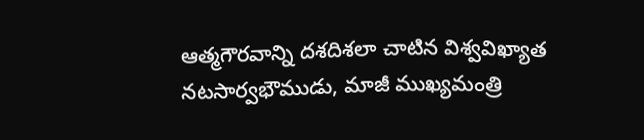ఆత్మగౌరవాన్ని దశదిశలా చాటిన విశ్వవిఖ్యాత నటసార్వభౌముడు, మాజీ ముఖ్యమంత్రి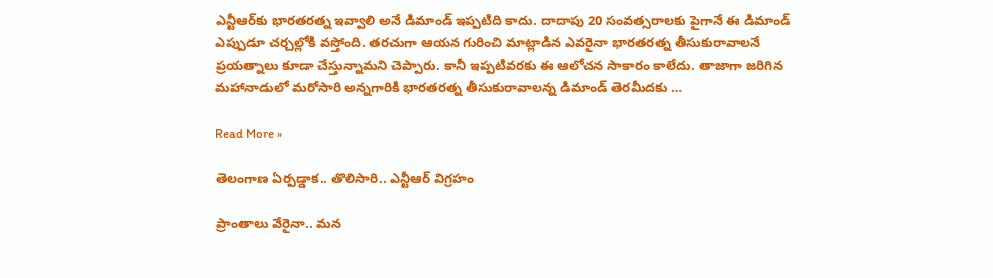ఎన్టీఆర్‌కు భారతరత్న ఇవ్వాలి అనే డిమాండ్ ఇప్పటిది కాదు. దాదాపు 20 సంవత్సరాలకు పైగానే ఈ డిమాండ్ ఎప్పుడూ చర్చల్లోకి వస్తోంది. తరచుగా ఆయన గురించి మాట్లాడిన ఎవరైనా భారతరత్న తీసుకురావాలనే ప్రయత్నాలు కూడా చేస్తున్నామని చెప్పారు. కానీ ఇప్పటివరకు ఈ ఆలోచన సాకారం కాలేదు. తాజాగా జరిగిన మహానాడులో మరోసారి అన్నగారికి భారతరత్న తీసుకురావాలన్న డిమాండ్ తెరమీదకు …

Read More »

తెలంగాణ ఏర్పడ్డాక.. తొలిసారి.. ఎన్టీఆర్ విగ్రహం

ప్రాంతాలు వేరైనా.. మన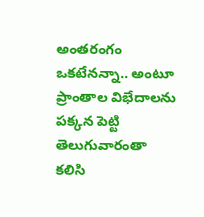అంతరంగం ఒకటేనన్నా.. అంటూ ప్రాంతాల విభేదాలను పక్కన పెట్టి తెలుగువారంతా కలిసి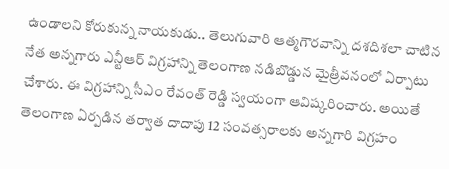ఉండాలని కోరుకున్న నాయకుడు.. తెలుగువారి ఆత్మగౌరవాన్ని దశదిశలా చాటిన నేత అన్నగారు ఎన్టీఆర్ విగ్రహాన్ని తెలంగాణ నడిబొడ్డున మైత్రీవనంలో ఏర్పాటు చేశారు. ఈ విగ్రహాన్ని సీఎం రేవంత్ రెడ్డి స్వయంగా ఆవిష్కరించారు. అయితే తెలంగాణ ఏర్పడిన తర్వాత దాదాపు 12 సంవత్సరాలకు అన్నగారి విగ్రహం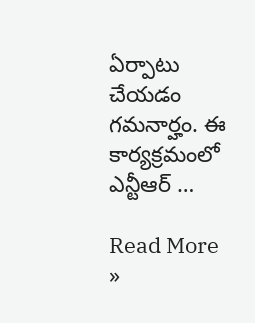ఏర్పాటు చేయడం గమనార్హం. ఈ కార్యక్రమంలో ఎన్టీఆర్ …

Read More »